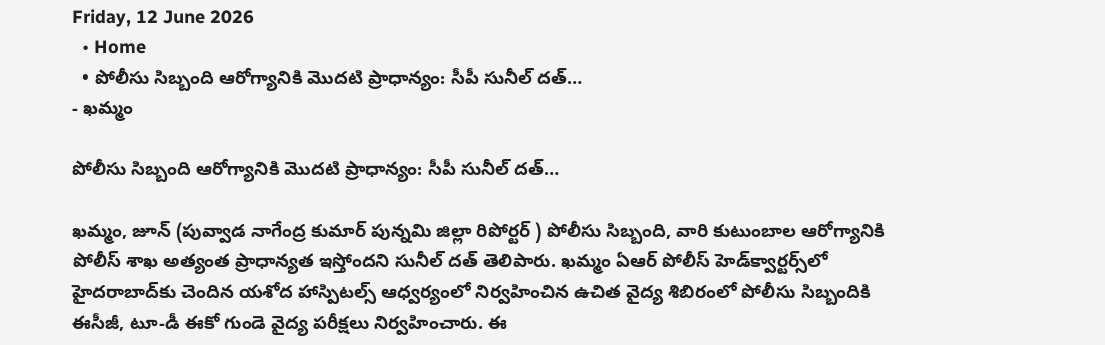Friday, 12 June 2026
  • Home
  • పోలీసు సిబ్బంది ఆరోగ్యానికి మొదటి ప్రాధాన్యం: సీపీ సునీల్ దత్…
- ఖమ్మం

పోలీసు సిబ్బంది ఆరోగ్యానికి మొదటి ప్రాధాన్యం: సీపీ సునీల్ దత్…

ఖమ్మం, జూన్ (పువ్వాడ నాగేంద్ర కుమార్ పున్నమి జిల్లా రిపోర్టర్ ) పోలీసు సిబ్బంది, వారి కుటుంబాల ఆరోగ్యానికి పోలీస్ శాఖ అత్యంత ప్రాధాన్యత ఇస్తోందని సునీల్ దత్ తెలిపారు. ఖమ్మం ఏఆర్ పోలీస్ హెడ్‌క్వార్టర్స్‌లో హైదరాబాద్‌కు చెందిన యశోద హాస్పిటల్స్ ఆధ్వర్యంలో నిర్వహించిన ఉచిత వైద్య శిబిరంలో పోలీసు సిబ్బందికి ఈసీజీ, టూ-డీ ఈకో గుండె వైద్య పరీక్షలు నిర్వహించారు. ఈ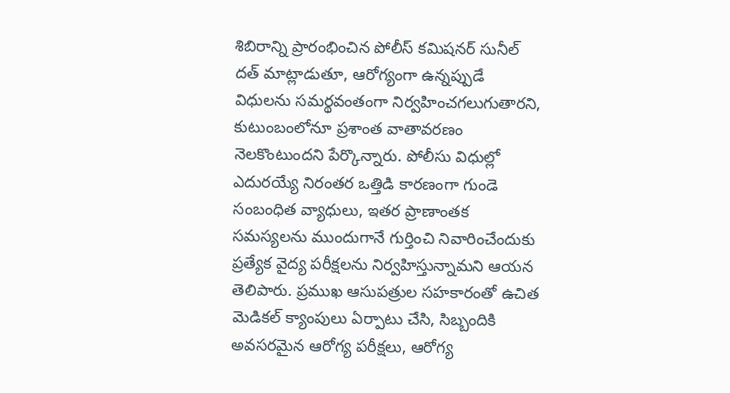శిబిరాన్ని ప్రారంభించిన పోలీస్ కమిషనర్ సునీల్ దత్ మాట్లాడుతూ, ఆరోగ్యంగా ఉన్నప్పుడే విధులను సమర్థవంతంగా నిర్వహించగలుగుతారని, కుటుంబంలోనూ ప్రశాంత వాతావరణం నెలకొంటుందని పేర్కొన్నారు. పోలీసు విధుల్లో ఎదురయ్యే నిరంతర ఒత్తిడి కారణంగా గుండె సంబంధిత వ్యాధులు, ఇతర ప్రాణాంతక సమస్యలను ముందుగానే గుర్తించి నివారించేందుకు ప్రత్యేక వైద్య పరీక్షలను నిర్వహిస్తున్నామని ఆయన తెలిపారు. ప్రముఖ ఆసుపత్రుల సహకారంతో ఉచిత మెడికల్ క్యాంపులు ఏర్పాటు చేసి, సిబ్బందికి అవసరమైన ఆరోగ్య పరీక్షలు, ఆరోగ్య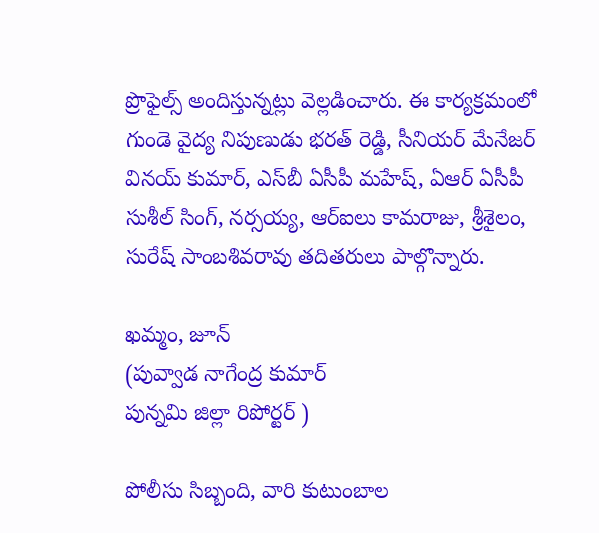ప్రొఫైల్స్ అందిస్తున్నట్లు వెల్లడించారు. ఈ కార్యక్రమంలో గుండె వైద్య నిపుణుడు భరత్ రెడ్డి, సీనియర్ మేనేజర్ వినయ్ కుమార్, ఎస్‌బీ ఏసీపీ మహేష్, ఏఆర్ ఏసీపీ సుశీల్ సింగ్, నర్సయ్య, ఆర్‌ఐలు కామరాజు, శ్రీశైలం, సురేష్ సాంబశివరావు తదితరులు పాల్గొన్నారు.

ఖమ్మం, జూన్
(పువ్వాడ నాగేంద్ర కుమార్
పున్నమి జిల్లా రిపోర్టర్ )

పోలీసు సిబ్బంది, వారి కుటుంబాల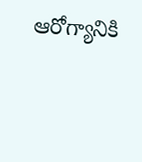ఆరోగ్యానికి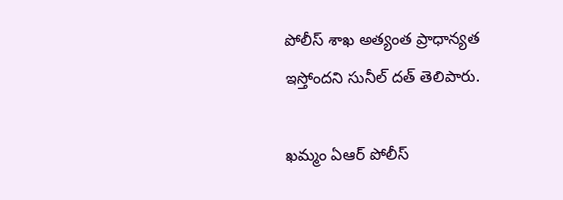పోలీస్ శాఖ అత్యంత ప్రాధాన్యత ఇస్తోందని సునీల్ దత్ తెలిపారు.

ఖమ్మం ఏఆర్ పోలీస్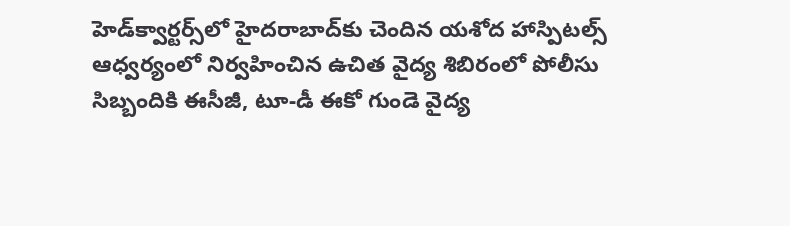హెడ్‌క్వార్టర్స్‌లో హైదరాబాద్‌కు చెందిన యశోద హాస్పిటల్స్ ఆధ్వర్యంలో నిర్వహించిన ఉచిత వైద్య శిబిరంలో పోలీసు సిబ్బందికి ఈసీజీ, టూ-డీ ఈకో గుండె వైద్య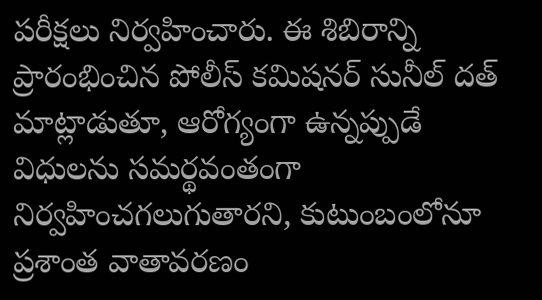పరీక్షలు నిర్వహించారు. ఈ శిబిరాన్ని ప్రారంభించిన పోలీస్ కమిషనర్ సునీల్ దత్ మాట్లాడుతూ, ఆరోగ్యంగా ఉన్నప్పుడే విధులను సమర్థవంతంగా నిర్వహించగలుగుతారని, కుటుంబంలోనూ ప్రశాంత వాతావరణం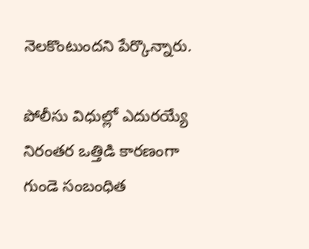నెలకొంటుందని పేర్కొన్నారు.

పోలీసు విధుల్లో ఎదురయ్యే నిరంతర ఒత్తిడి కారణంగా గుండె సంబంధిత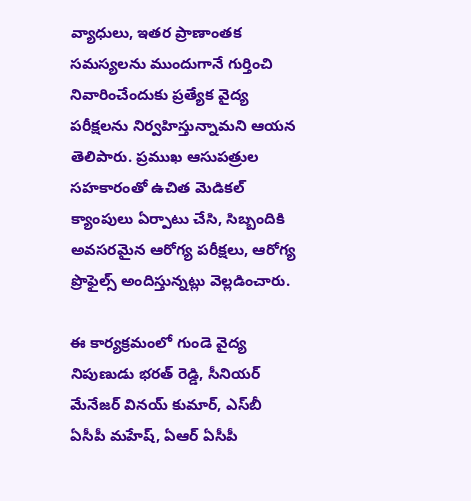వ్యాధులు, ఇతర ప్రాణాంతక సమస్యలను ముందుగానే గుర్తించి నివారించేందుకు ప్రత్యేక వైద్య పరీక్షలను నిర్వహిస్తున్నామని ఆయన తెలిపారు. ప్రముఖ ఆసుపత్రుల సహకారంతో ఉచిత మెడికల్ క్యాంపులు ఏర్పాటు చేసి, సిబ్బందికి అవసరమైన ఆరోగ్య పరీక్షలు, ఆరోగ్య ప్రొఫైల్స్ అందిస్తున్నట్లు వెల్లడించారు.

ఈ కార్యక్రమంలో గుండె వైద్య నిపుణుడు భరత్ రెడ్డి, సీనియర్ మేనేజర్ వినయ్ కుమార్, ఎస్‌బీ ఏసీపీ మహేష్, ఏఆర్ ఏసీపీ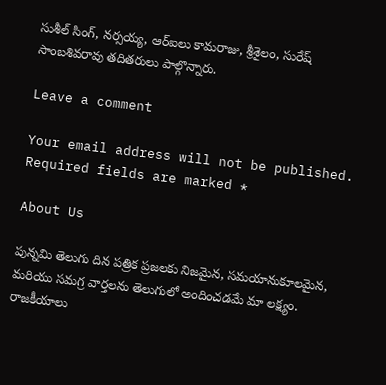సుశీల్ సింగ్, నర్సయ్య, ఆర్‌ఐలు కామరాజు, శ్రీశైలం, సురేష్ సాంబశివరావు తదితరులు పాల్గొన్నారు.

Leave a comment

Your email address will not be published. Required fields are marked *

About Us

పున్నమి తెలుగు దిన పత్రిక ప్రజలకు నిజమైన, సమయానుకూలమైన, మరియు సమగ్ర వార్తలను తెలుగులో అందించడమే మా లక్ష్యం.
రాజకీయాలు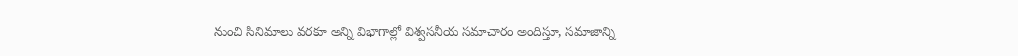నుంచి సినిమాలు వరకూ అన్ని విభాగాల్లో విశ్వసనీయ సమాచారం అందిస్తూ, సమాజాన్ని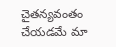చైతన్యవంతం చేయడమే మా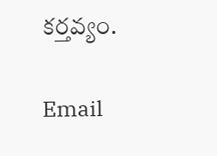కర్తవ్యం.

Email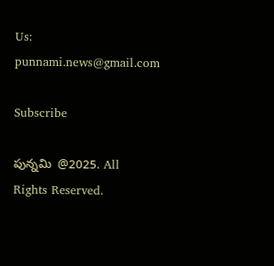Us: punnami.news@gmail.com

Subscribe

పున్నమి  @2025. All Rights Reserved.